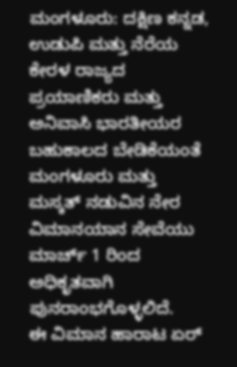ಮಂಗಳೂರು: ದಕ್ಷಿಣ ಕನ್ನಡ, ಉಡುಪಿ ಮತ್ತು ನೆರೆಯ ಕೇರಳ ರಾಜ್ಯದ ಪ್ರಯಾಣಿಕರು ಮತ್ತು ಅನಿವಾಸಿ ಭಾರತೀಯರ ಬಹುಕಾಲದ ಬೇಡಿಕೆಯಂತೆ ಮಂಗಳೂರು ಮತ್ತು ಮಸ್ಕತ್ ನಡುವಿನ ನೇರ ವಿಮಾನಯಾನ ಸೇವೆಯು ಮಾರ್ಚ್ 1 ರಿಂದ ಅಧಿಕೃತವಾಗಿ ಪುನರಾಂಭಗೊಳ್ಳಲಿದೆ.
ಈ ವಿಮಾನ ಹಾರಾಟ ಏರ್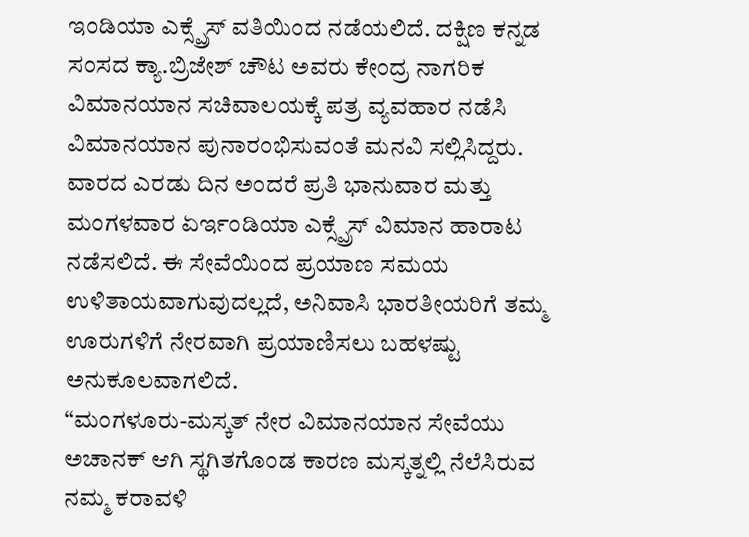ಇಂಡಿಯಾ ಎಕ್ಸ್ಪ್ರೆಸ್ ವತಿಯಿಂದ ನಡೆಯಲಿದೆ. ದಕ್ಷಿಣ ಕನ್ನಡ ಸಂಸದ ಕ್ಯಾ.ಬ್ರಿಜೇಶ್ ಚೌಟ ಅವರು ಕೇಂದ್ರ ನಾಗರಿಕ ವಿಮಾನಯಾನ ಸಚಿವಾಲಯಕ್ಕೆ ಪತ್ರ ವ್ಯವಹಾರ ನಡೆಸಿ ವಿಮಾನಯಾನ ಪುನಾರಂಭಿಸುವಂತೆ ಮನವಿ ಸಲ್ಲಿಸಿದ್ದರು.
ವಾರದ ಎರಡು ದಿನ ಅಂದರೆ ಪ್ರತಿ ಭಾನುವಾರ ಮತ್ತು ಮಂಗಳವಾರ ಏರ್ಇಂಡಿಯಾ ಎಕ್ಸ್ಪ್ರೆಸ್ ವಿಮಾನ ಹಾರಾಟ ನಡೆಸಲಿದೆ. ಈ ಸೇವೆಯಿಂದ ಪ್ರಯಾಣ ಸಮಯ ಉಳಿತಾಯವಾಗುವುದಲ್ಲದೆ, ಅನಿವಾಸಿ ಭಾರತೀಯರಿಗೆ ತಮ್ಮ ಊರುಗಳಿಗೆ ನೇರವಾಗಿ ಪ್ರಯಾಣಿಸಲು ಬಹಳಷ್ಟು ಅನುಕೂಲವಾಗಲಿದೆ.
“ಮಂಗಳೂರು-ಮಸ್ಕತ್ ನೇರ ವಿಮಾನಯಾನ ಸೇವೆಯು ಅಚಾನಕ್ ಆಗಿ ಸ್ಥಗಿತಗೊಂಡ ಕಾರಣ ಮಸ್ಕತ್ನಲ್ಲಿ ನೆಲೆಸಿರುವ ನಮ್ಮ ಕರಾವಳಿ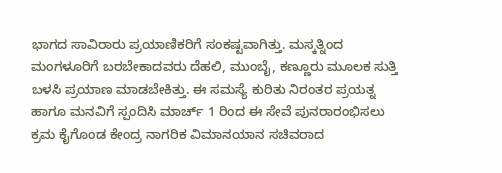ಭಾಗದ ಸಾವಿರಾರು ಪ್ರಯಾಣಿಕರಿಗೆ ಸಂಕಷ್ಟವಾಗಿತ್ತು. ಮಸ್ಕತ್ನಿಂದ ಮಂಗಳೂರಿಗೆ ಬರಬೇಕಾದವರು ದೆಹಲಿ, ಮುಂಬೈ, ಕಣ್ಣೂರು ಮೂಲಕ ಸುತ್ತಿ ಬಳಸಿ ಪ್ರಯಾಣ ಮಾಡಬೇಕಿತ್ತು. ಈ ಸಮಸ್ಯೆ ಕುರಿತು ನಿರಂತರ ಪ್ರಯತ್ನ ಹಾಗೂ ಮನವಿಗೆ ಸ್ಪಂದಿಸಿ ಮಾರ್ಚ್ 1 ರಿಂದ ಈ ಸೇವೆ ಪುನರಾರಂಭಿಸಲು ಕ್ರಮ ಕೈಗೊಂಡ ಕೇಂದ್ರ ನಾಗರಿಕ ವಿಮಾನಯಾನ ಸಚಿವರಾದ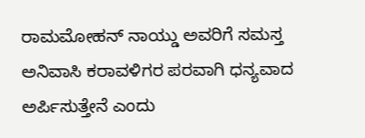ರಾಮಮೋಹನ್ ನಾಯ್ಡು ಅವರಿಗೆ ಸಮಸ್ತ ಅನಿವಾಸಿ ಕರಾವಳಿಗರ ಪರವಾಗಿ ಧನ್ಯವಾದ ಅರ್ಪಿಸುತ್ತೇನೆ ಎಂದು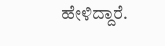ಹೇಳಿದ್ದಾರೆ.